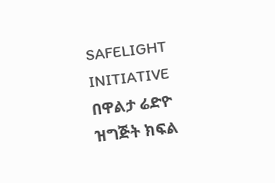SAFELIGHT INITIATIVE
በዋልታ ሬድዮ ዝግጅት ክፍል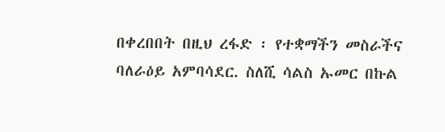በቀረበበት በዚህ ረፋድ ፡ የተቋማችን መስራችና ባለራዕይ አምባሳደር. ስለሺ ሳልስ ኡመር በኩል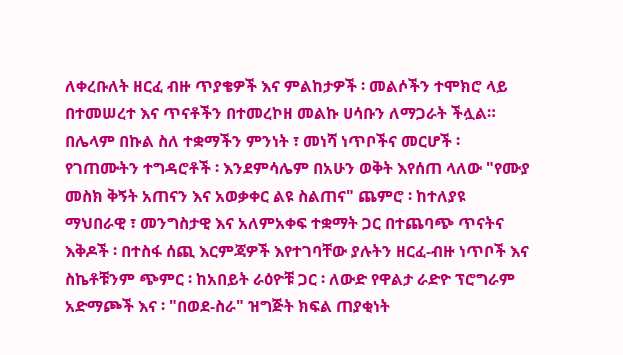ለቀረቡለት ዘርፈ ብዙ ጥያቄዎች እና ምልከታዎች ፡ መልሶችን ተሞክሮ ላይ በተመሠረተ እና ጥናቶችን በተመረኮዘ መልኩ ሀሳቡን ለማጋራት ችሏል።
በሌላም በኩል ስለ ተቋማችን ምንነት ፣ መነሻ ነጥቦችና መርሆች ፡ የገጠሙትን ተግዳሮቶች ፡ እንደምሳሌም በአሁን ወቅት እየሰጠ ላለው "የሙያ መስክ ቅኝት አጠናን እና አወቃቀር ልዩ ስልጠና" ጨምሮ ፡ ከተለያዩ ማህበራዊ ፣ መንግስታዊ እና አለምአቀፍ ተቋማት ጋር በተጨባጭ ጥናትና እቅዶች ፡ በተስፋ ሰጪ እርምጃዎች እየተገባቸው ያሉትን ዘርፈ-ብዙ ነጥቦች እና ስኬቶቹንም ጭምር ፡ ከአበይት ራዕዮቹ ጋር ፡ ለውድ የዋልታ ራድዮ ፕሮግራም አድማጮች እና ፡ "በወደ-ስራ" ዝግጅት ክፍል ጠያቂነት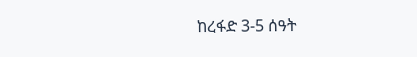ከረፋድ 3-5 ሰዓት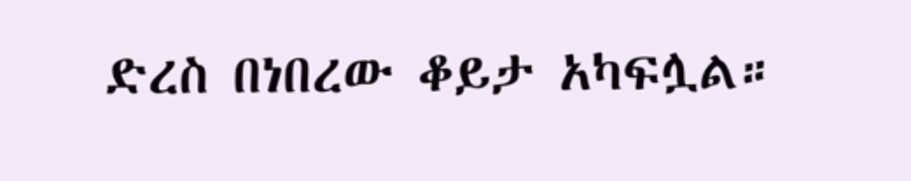ድረስ በነበረው ቆይታ አካፍሏል።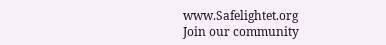www.Safelightet.org
Join our community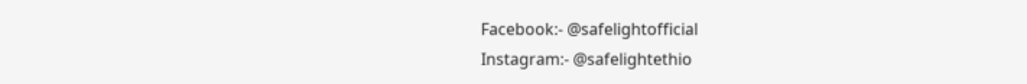Facebook:- @safelightofficial
Instagram:- @safelightethio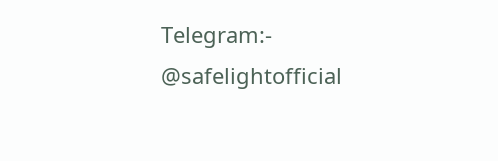Telegram:- @safelightofficial